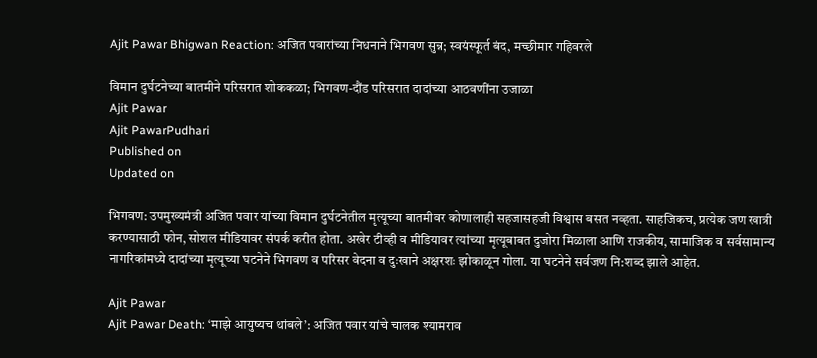Ajit Pawar Bhigwan Reaction: अजित पवारांच्या निधनाने भिगवण सुन्न; स्वयंस्फूर्त बंद, मच्छीमार गहिवरले

विमान दुर्घटनेच्या बातमीने परिसरात शोककळा; भिगवण-दौंड परिसरात दादांच्या आठवणींना उजाळा
Ajit Pawar
Ajit PawarPudhari
Published on
Updated on

भिगवण: उपमुख्यमंत्री अजित पवार यांच्या विमान दुर्घटनेतील मृत्यूच्या बातमीवर कोणालाही सहजासहजी विश्वास बसत नव्हता. साहजिकच, प्रत्येक जण खात्री करण्यासाठी फोन, सोशल मीडियावर संपर्क करीत होता. अखेर टीव्ही व मीडियावर त्यांच्या मृत्यूबाबत दुजोरा मिळाला आणि राजकीय, सामाजिक व सर्वसामान्य नागरिकांमध्ये दादांच्या मृत्यूच्या घटनेने भिगवण व परिसर वेदना व दुःखाने अक्षरशः झोकाळून गोला. या घटनेने सर्वजण नि:शब्द झाले आहेत.

Ajit Pawar
Ajit Pawar Death: ‘माझे आयुष्यच थांबले’: अजित पवार यांचे चालक श्यामराव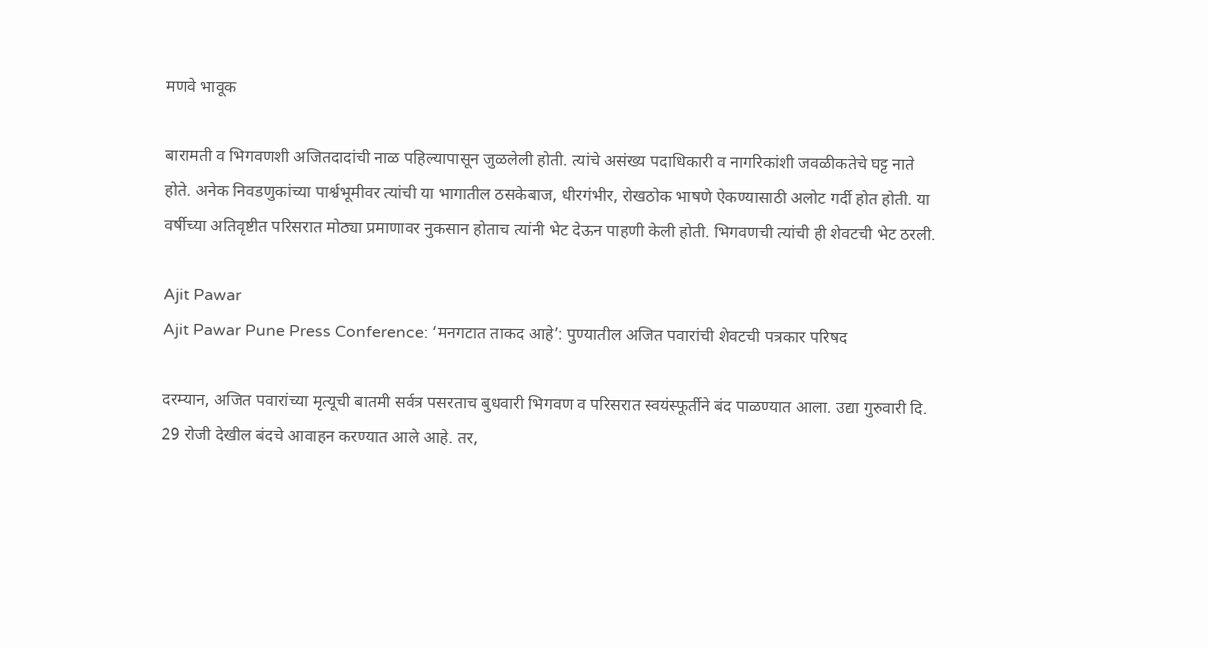मणवे भावूक

बारामती व भिगवणशी अजितदादांची नाळ पहिल्यापासून जुळलेली होती. त्यांचे असंख्य पदाधिकारी व नागरिकांशी जवळीकतेचे घट्ट नाते होते. अनेक निवडणुकांच्या पार्श्वभूमीवर त्यांची या भागातील ठसकेबाज, धीरगंभीर, रोखठोक भाषणे ऐकण्यासाठी अलोट गर्दी होत होती. या वर्षीच्या अतिवृष्टीत परिसरात मोठ्या प्रमाणावर नुकसान होताच त्यांनी भेट देऊन पाहणी केली होती. भिगवणची त्यांची ही शेवटची भेट ठरली.

Ajit Pawar
Ajit Pawar Pune Press Conference: ‘मनगटात ताकद आहे’: पुण्यातील अजित पवारांची शेवटची पत्रकार परिषद

दरम्यान, अजित पवारांच्या मृत्यूची बातमी सर्वत्र पसरताच बुधवारी भिगवण व परिसरात स्वयंस्फूर्तीने बंद पाळण्यात आला. उद्या गुरुवारी दि. 29 रोजी देखील बंदचे आवाहन करण्यात आले आहे. तर,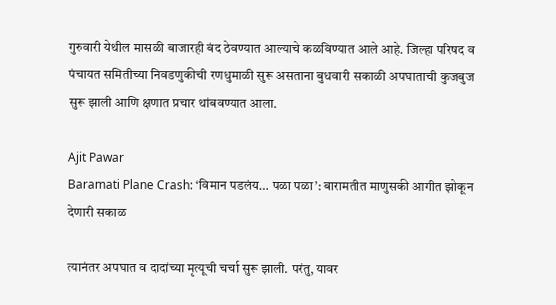गुरुवारी येथील मासळी बाजारही बंद ठेवण्यात आल्याचे कळविण्यात आले आहे. जिल्हा परिषद व पंचायत समितीच्या निवडणुकीची रणधुमाळी सुरू असताना बुधवारी सकाळी अपघाताची कुजबुज सुरू झाली आणि क्षणात प्रचार थांबवण्यात आला.

Ajit Pawar
Baramati Plane Crash: ‘विमान पडलंय… पळा पळा’: बारामतीत माणुसकी आगीत झोकून देणारी सकाळ

त्यानंतर अपघात व दादांच्या मृत्यूची चर्चा सुरू झाली. परंतु, यावर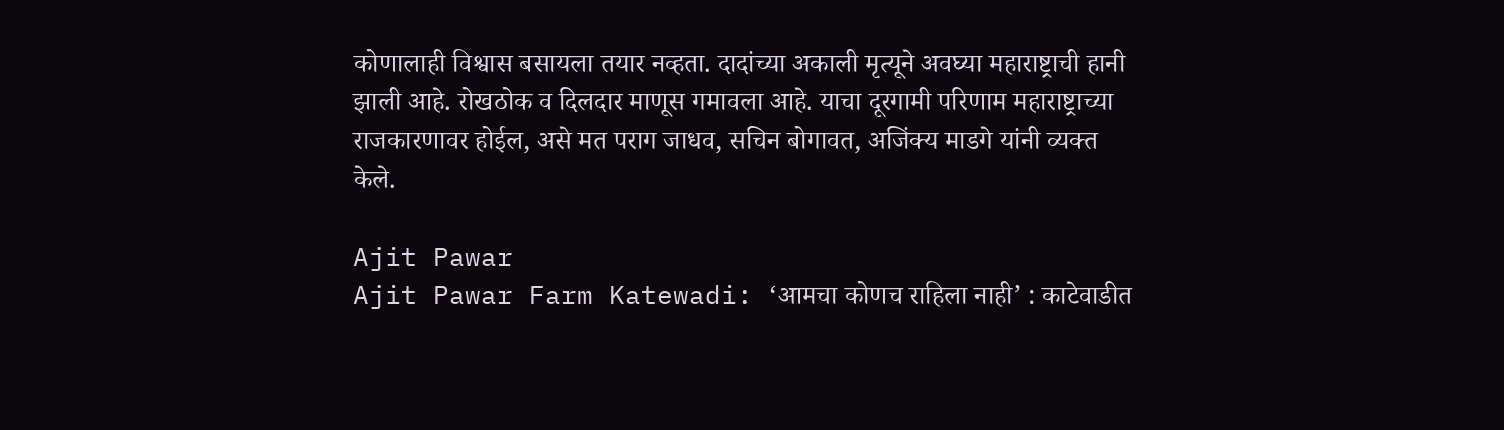कोणालाही विश्वास बसायला तयार नव्हता. दादांच्या अकाली मृत्यूने अवघ्या महाराष्ट्राची हानी झाली आहे. रोखठोक व दिलदार माणूस गमावला आहे. याचा दूरगामी परिणाम महाराष्ट्राच्या राजकारणावर होईल, असे मत पराग जाधव, सचिन बोगावत, अजिंक्य माडगे यांनी व्यक्त केले.

Ajit Pawar
Ajit Pawar Farm Katewadi: ‘आमचा कोणच राहिला नाही’ : काटेवाडीत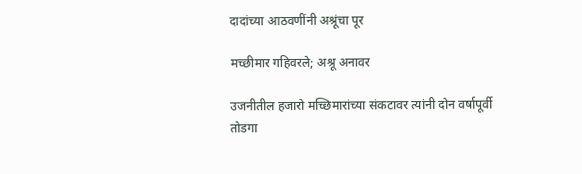दादांच्या आठवणींनी अश्रूंचा पूर

मच्छीमार गहिवरले; अश्रू अनावर

उजनीतील हजारो मच्छिमारांच्या संकटावर त्यांनी दोन वर्षापूर्वी तोडगा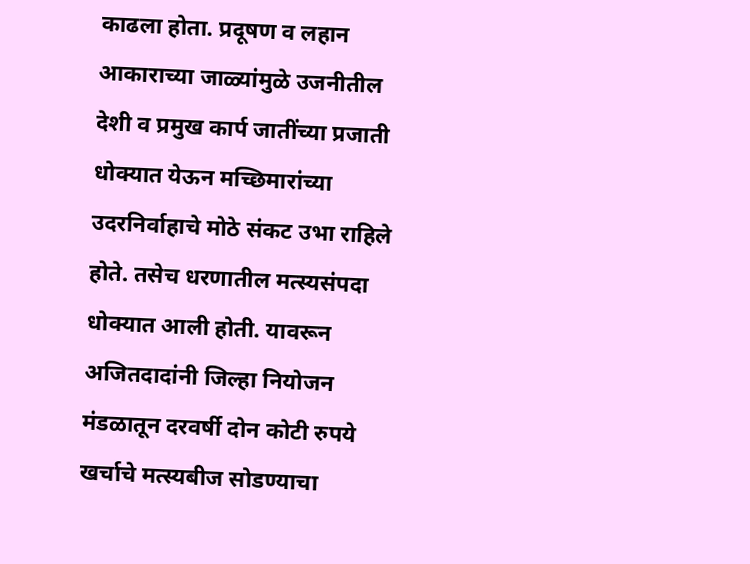काढला होता. प्रदूषण व लहान आकाराच्या जाळ्यांमुळे उजनीतील देशी व प्रमुख कार्प जातींच्या प्रजाती धोक्यात येऊन मच्छिमारांच्या उदरनिर्वाहाचे मोठे संकट उभा राहिले होते. तसेच धरणातील मत्स्यसंपदा धोक्यात आली होती. यावरून अजितदादांनी जिल्हा नियोजन मंडळातून दरवर्षी दोन कोटी रुपये खर्चाचे मत्स्यबीज सोडण्याचा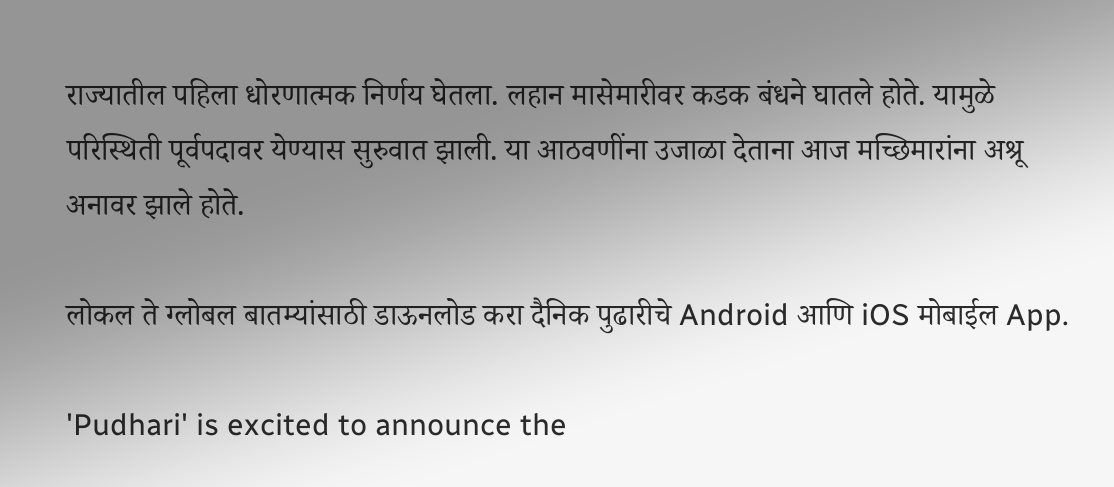राज्यातील पहिला धोरणात्मक निर्णय घेतला. लहान मासेमारीवर कडक बंधने घातले होते. यामुळे परिस्थिती पूर्वपदावर येण्यास सुरुवात झाली. या आठवणींना उजाळा देताना आज मच्छिमारांना अश्रू अनावर झाले होते.

लोकल ते ग्लोबल बातम्यांसाठी डाऊनलोड करा दैनिक पुढारीचे Android आणि iOS मोबाईल App.

'Pudhari' is excited to announce the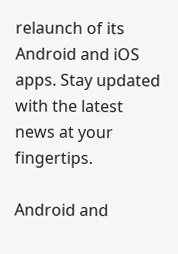relaunch of its Android and iOS apps. Stay updated with the latest news at your fingertips.

Android and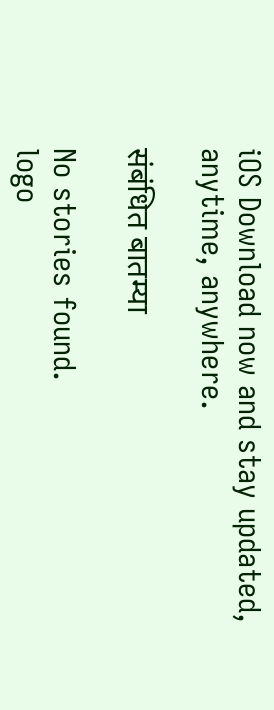iOS Download now and stay updated, anytime, anywhere.

संबंधित बातम्या

No stories found.
logo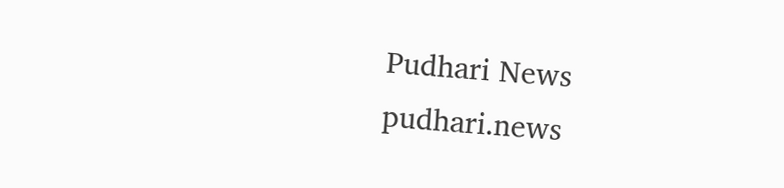Pudhari News
pudhari.news